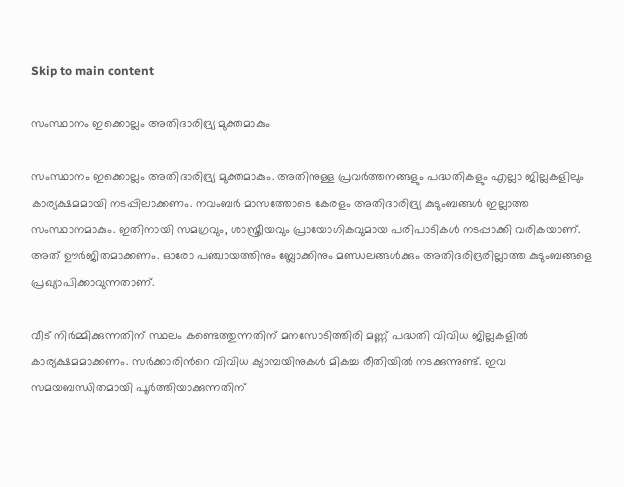Skip to main content

സംസ്ഥാനം ഇക്കൊല്ലം അതിദാരിദ്ര്യ മുക്തമാകും

സംസ്ഥാനം ഇക്കൊല്ലം അതിദാരിദ്ര്യ മുക്തമാകും. അതിനുള്ള പ്രവര്‍ത്തനങ്ങളും പദ്ധതികളും എല്ലാ ജില്ലകളിലും കാര്യക്ഷമമായി നടപ്പിലാക്കണം. നവംബര്‍ മാസത്തോടെ കേരളം അതിദാരിദ്ര്യ കുടുംബങ്ങള്‍ ഇല്ലാത്ത സംസ്ഥാനമാകും. ഇതിനായി സമഗ്രവും, ശാസ്ത്രീയവും പ്രായോഗികവുമായ പരിപാടികള്‍ നടപ്പാക്കി വരികയാണ്. അത് ഊര്‍ജിതമാക്കണം. ഓരോ പഞ്ചായത്തിനും ബ്ലോക്കിനും മണ്ഡലങ്ങള്‍ക്കും അതിദരിദ്രരില്ലാത്ത കുടുംബങ്ങളെ പ്രഖ്യാപിക്കാവുന്നതാണ്.

വീട് നിര്‍മ്മിക്കുന്നതിന് സ്ഥലം കണ്ടെത്തുന്നതിന് മനസോടിത്തിരി മണ്ണ് പദ്ധതി വിവിധ ജില്ലകളില്‍ കാര്യക്ഷമമാക്കണം. സര്‍ക്കാരിന്‍റെ വിവിധ ക്യാമ്പയിനുകള്‍ മികച്ച രീതിയില്‍ നടക്കുന്നുണ്ട്. ഇവ സമയബന്ധിതമായി പൂര്‍ത്തിയാക്കുന്നതിന്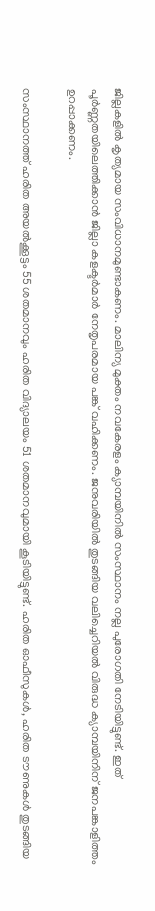ജില്ലകളില്‍ കൃത്യമായ സംവിധാനമുണ്ടാകണം. മാലിന്യ മുക്തം നവകേരളം ക്യാമ്പയിനില്‍ സംസ്ഥാനം നല്ല പുരോഗതി നേടിയിട്ടുണ്ട്. ഇത് പൂര്‍ണ്ണതയിലെത്തിക്കാന്‍ ജില്ലാ കളക്ടര്‍മാര്‍ നേതൃപരമായ പങ്ക് വഹിക്കണം. ജനുവരിയില്‍ തുടങ്ങിയ വലിച്ചെറിയല്‍ വിരുദ്ധ ക്യാമ്പയിനിന് ജനപങ്കാളിത്തം ഉറപ്പാക്കണം.

സംസ്ഥാനത്ത് ഹരിത അയല്‍ക്കൂട്ടം 55 ശതമാനവും ഹരിത വിദ്യാലയം 51 ശതമാനവുമായി കൂടിയിട്ടുണ്ട്. ഹരിത ഓഫീസുകള്‍, ഹരിത ടൗണുകള്‍ തുടങ്ങിയ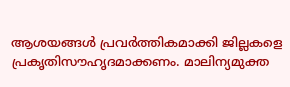ആശയങ്ങള്‍ പ്രവര്‍ത്തികമാക്കി ജില്ലകളെ പ്രകൃതിസൗഹൃദമാക്കണം. മാലിന്യമുക്ത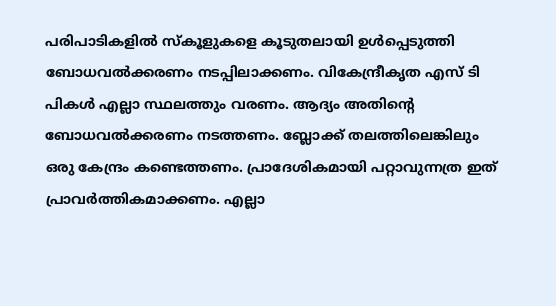പരിപാടികളില്‍ സ്കൂളുകളെ കൂടുതലായി ഉള്‍പ്പെടുത്തി ബോധവല്‍ക്കരണം നടപ്പിലാക്കണം. വികേന്ദ്രീകൃത എസ് ടി പികള്‍ എല്ലാ സ്ഥലത്തും വരണം. ആദ്യം അതിന്‍റെ ബോധവല്‍ക്കരണം നടത്തണം. ബ്ലോക്ക് തലത്തിലെങ്കിലും ഒരു കേന്ദ്രം കണ്ടെത്തണം. പ്രാദേശികമായി പറ്റാവുന്നത്ര ഇത് പ്രാവര്‍ത്തികമാക്കണം. എല്ലാ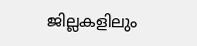ജില്ലകളിലും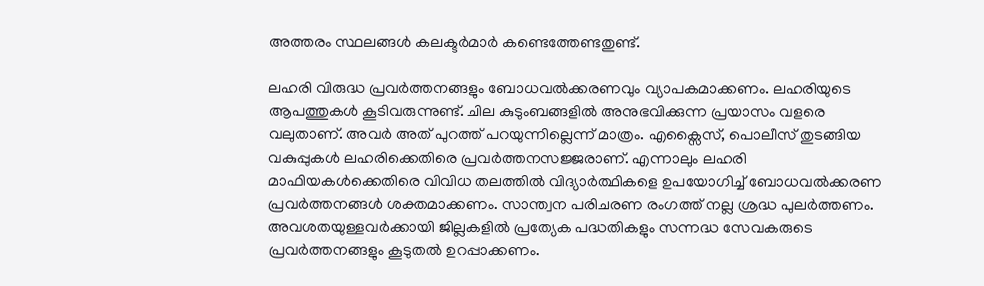അത്തരം സ്ഥലങ്ങള്‍ കലക്ടര്‍മാര്‍ കണ്ടെത്തേണ്ടതുണ്ട്.

ലഹരി വിരുദ്ധ പ്രവര്‍ത്തനങ്ങളും ബോധവല്‍ക്കരണവും വ്യാപകമാക്കണം. ലഹരിയുടെ ആപത്തുകള്‍ കൂടിവരുന്നുണ്ട്. ചില കുടുംബങ്ങളില്‍ അനുഭവിക്കുന്ന പ്രയാസം വളരെ വലുതാണ്. അവര്‍ അത് പുറത്ത് പറയുന്നില്ലെന്ന് മാത്രം. എക്സൈസ്, പൊലീസ് തുടങ്ങിയ വകുപ്പുകള്‍ ലഹരിക്കെതിരെ പ്രവര്‍ത്തനസജ്ജരാണ്. എന്നാലും ലഹരി മാഫിയകള്‍ക്കെതിരെ വിവിധ തലത്തില്‍ വിദ്യാര്‍ത്ഥികളെ ഉപയോഗിച്ച് ബോധവല്‍ക്കരണ പ്രവര്‍ത്തനങ്ങള്‍ ശക്തമാക്കണം. സാന്ത്വന പരിചരണ രംഗത്ത് നല്ല ശ്രദ്ധ പുലര്‍ത്തണം. അവശതയുള്ളവര്‍ക്കായി ജില്ലകളില്‍ പ്രത്യേക പദ്ധതികളും സന്നദ്ധ സേവകരുടെ പ്രവര്‍ത്തനങ്ങളും കൂടുതല്‍ ഉറപ്പാക്കണം.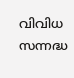വിവിധ സന്നദ്ധ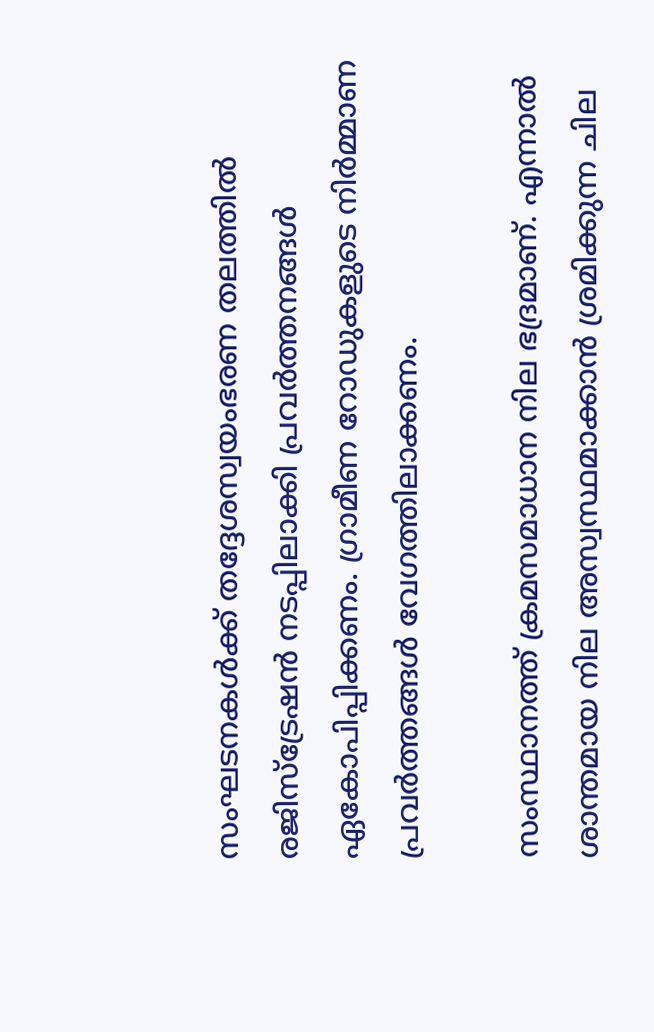സംഘടനകള്‍ക്ക് തദ്ദേശസ്വയംഭരണ തലത്തില്‍ രജിസ്ട്രേഷന്‍ നടപ്പിലാക്കി പ്രവര്‍ത്തനങ്ങള്‍ ഏകോപിപ്പിക്കണം. ഗ്രാമീണ റോഡുകളുടെ നിര്‍മ്മാണ പ്രവര്‍ത്തങ്ങള്‍ വേഗത്തിലാക്കണം.

സംസ്ഥാനത്ത് ക്രമസമാധാന നില ഭദ്രമാണ്. എന്നാല്‍ ശാന്തമായ നില അസ്വസ്ഥമാക്കാന്‍ ശ്രമിക്കുന്ന ചില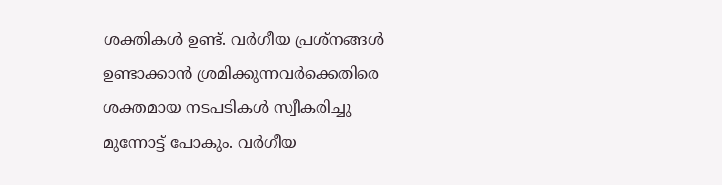ശക്തികള്‍ ഉണ്ട്. വര്‍ഗീയ പ്രശ്നങ്ങള്‍ ഉണ്ടാക്കാന്‍ ശ്രമിക്കുന്നവര്‍ക്കെതിരെ ശക്തമായ നടപടികള്‍ സ്വീകരിച്ചു മുന്നോട്ട് പോകും. വര്‍ഗീയ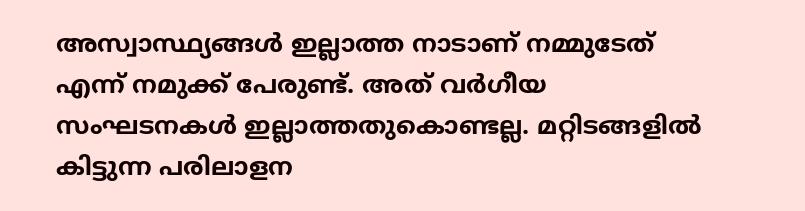അസ്വാസ്ഥ്യങ്ങള്‍ ഇല്ലാത്ത നാടാണ് നമ്മുടേത് എന്ന് നമുക്ക് പേരുണ്ട്. അത് വര്‍ഗീയ സംഘടനകള്‍ ഇല്ലാത്തതുകൊണ്ടല്ല. മറ്റിടങ്ങളില്‍ കിട്ടുന്ന പരിലാളന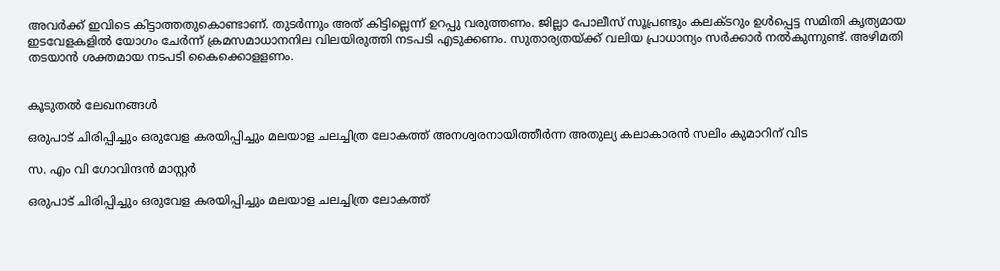അവര്‍ക്ക് ഇവിടെ കിട്ടാത്തതുകൊണ്ടാണ്. തുടര്‍ന്നും അത് കിട്ടില്ലെന്ന് ഉറപ്പു വരുത്തണം. ജില്ലാ പോലീസ് സൂപ്രണ്ടും കലക്ടറും ഉള്‍പ്പെട്ട സമിതി കൃത്യമായ ഇടവേളകളില്‍ യോഗം ചേര്‍ന്ന് ക്രമസമാധാനനില വിലയിരുത്തി നടപടി എടുക്കണം. സുതാര്യതയ്ക്ക് വലിയ പ്രാധാന്യം സര്‍ക്കാര്‍ നല്‍കുന്നുണ്ട്. അഴിമതി തടയാന്‍ ശക്തമായ നടപടി കൈക്കൊളളണം.


കൂടുതൽ ലേഖനങ്ങൾ

ഒരുപാട് ചിരിപ്പിച്ചും ഒരുവേള കരയിപ്പിച്ചും മലയാള ചലച്ചിത്ര ലോകത്ത് അനശ്വരനായിത്തീർന്ന അതുല്യ കലാകാരൻ സലിം കുമാറിന് വിട

സ. എം വി ഗോവിന്ദൻ മാസ്റ്റർ

ഒരുപാട് ചിരിപ്പിച്ചും ഒരുവേള കരയിപ്പിച്ചും മലയാള ചലച്ചിത്ര ലോകത്ത്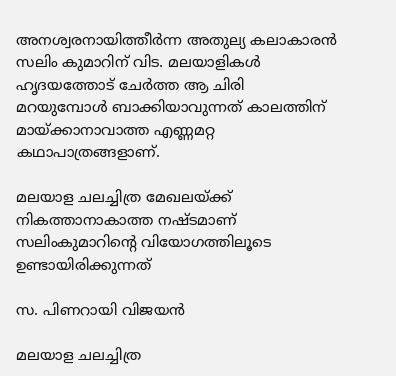അനശ്വരനായിത്തീർന്ന അതുല്യ കലാകാരൻ സലിം കുമാറിന് വിട. മലയാളികൾ ഹൃദയത്തോട് ചേർത്ത ആ ചിരി മറയുമ്പോൾ ബാക്കിയാവുന്നത് കാലത്തിന് മായ്ക്കാനാവാത്ത എണ്ണമറ്റ കഥാപാത്രങ്ങളാണ്.

മലയാള ചലച്ചിത്ര മേഖലയ്ക്ക് നികത്താനാകാത്ത നഷ്‌ടമാണ് സലിംകുമാറിൻ്റെ വിയോഗത്തിലൂടെ ഉണ്ടായിരിക്കുന്നത്

സ. പിണറായി വിജയൻ

മലയാള ചലച്ചിത്ര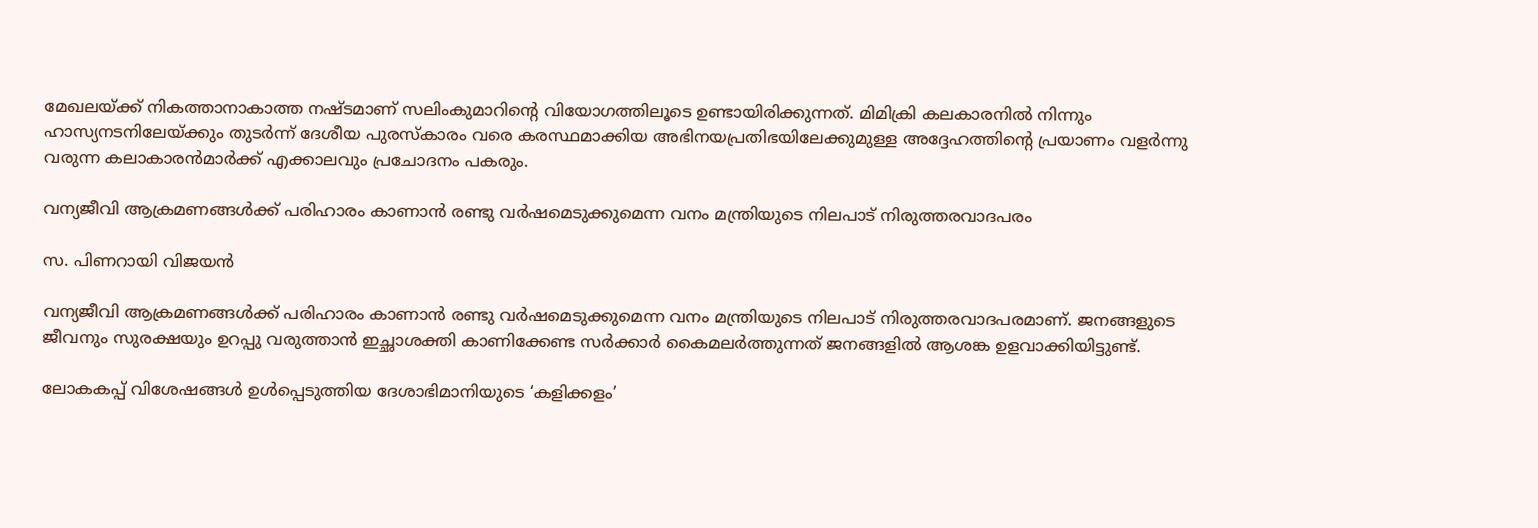മേഖലയ്ക്ക് നികത്താനാകാത്ത നഷ്‌ടമാണ് സലിംകുമാറിൻ്റെ വിയോഗത്തിലൂടെ ഉണ്ടായിരിക്കുന്നത്. മിമിക്രി കലകാരനിൽ നിന്നും ഹാസ്യനടനിലേയ്ക്കും തുടർന്ന് ദേശീയ പുരസ്‌കാരം വരെ കരസ്ഥമാക്കിയ അഭിനയപ്രതിഭയിലേക്കുമുള്ള അദ്ദേഹത്തിൻ്റെ പ്രയാണം വളർന്നു വരുന്ന കലാകാരൻമാർക്ക് എക്കാലവും പ്രചോദനം പകരും.

വന്യജീവി ആക്രമണങ്ങൾക്ക് പരിഹാരം കാണാൻ രണ്ടു വർഷമെടുക്കുമെന്ന വനം മന്ത്രിയുടെ നിലപാട് നിരുത്തരവാദപരം

സ. പിണറായി വിജയൻ

വന്യജീവി ആക്രമണങ്ങൾക്ക് പരിഹാരം കാണാൻ രണ്ടു വർഷമെടുക്കുമെന്ന വനം മന്ത്രിയുടെ നിലപാട് നിരുത്തരവാദപരമാണ്. ജനങ്ങളുടെ ജീവനും സുരക്ഷയും ഉറപ്പു വരുത്താൻ ഇച്ഛാശക്തി കാണിക്കേണ്ട സർക്കാർ കൈമലർത്തുന്നത് ജനങ്ങളിൽ ആശങ്ക ഉളവാക്കിയിട്ടുണ്ട്.

ലോകകപ്പ് വിശേഷങ്ങൾ ഉൾപ്പെടുത്തിയ ദേശാഭിമാനിയുടെ ‘കളിക്കളം’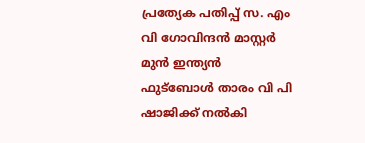പ്രത്യേക പതിപ്പ്‌ സ. എം വി ഗോവിന്ദൻ മാസ്റ്റർ മുൻ ഇന്ത്യൻ ഫുട്ബോൾ താരം വി പി ഷാജിക്ക് നൽകി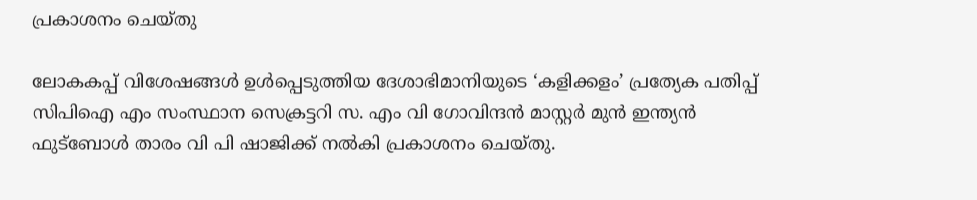പ്രകാശനം ചെയ്തു

ലോകകപ്പ് വിശേഷങ്ങൾ ഉൾപ്പെടുത്തിയ ദേശാഭിമാനിയുടെ ‘കളിക്കളം’ പ്രത്യേക പതിപ്പ്‌ സിപിഐ എം സംസ്ഥാന സെക്രട്ടറി സ. എം വി ഗോവിന്ദൻ മാസ്റ്റർ മുൻ ഇന്ത്യൻ ഫുട്ബോൾ താരം വി പി ഷാജിക്ക് നൽകി പ്രകാശനം ചെയ്തു.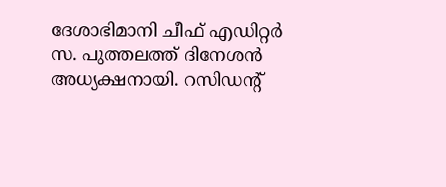ദേശാഭിമാനി ചീഫ്‌ എഡിറ്റർ സ. പുത്തലത്ത്‌ ദിനേശൻ അധ്യക്ഷനായി. റസിഡന്റ്‌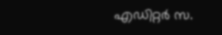എഡിറ്റർ സ.